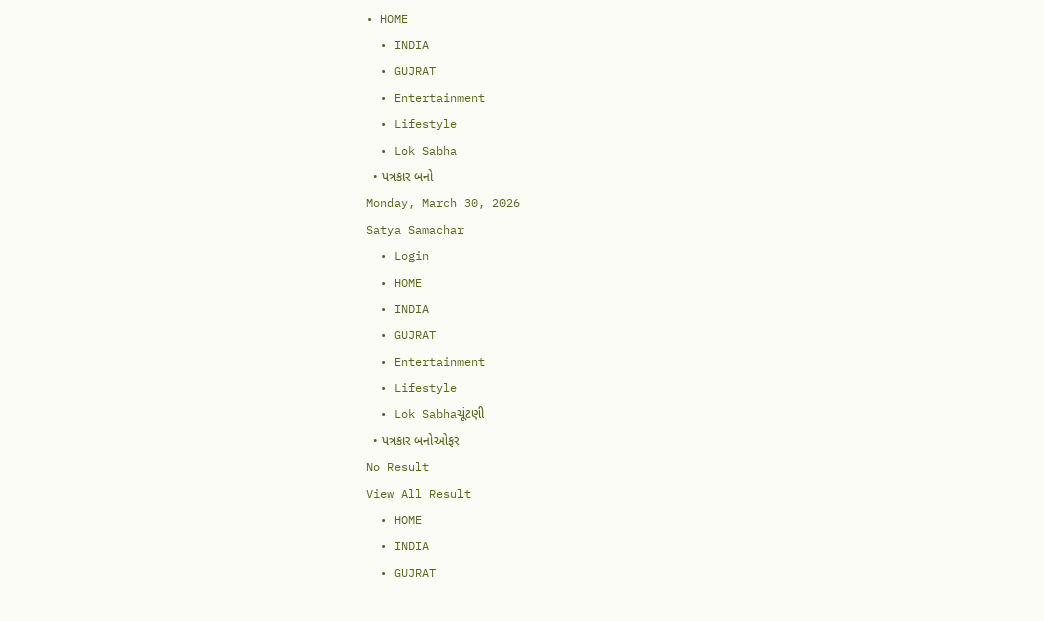• HOME
  • INDIA
  • GUJRAT
  • Entertainment
  • Lifestyle
  • Lok Sabha
  • પત્રકાર બનો
Monday, March 30, 2026
Satya Samachar
  • Login
  • HOME
  • INDIA
  • GUJRAT
  • Entertainment
  • Lifestyle
  • Lok Sabhaચૂંટણી
  • પત્રકાર બનોઓફર
No Result
View All Result
  • HOME
  • INDIA
  • GUJRAT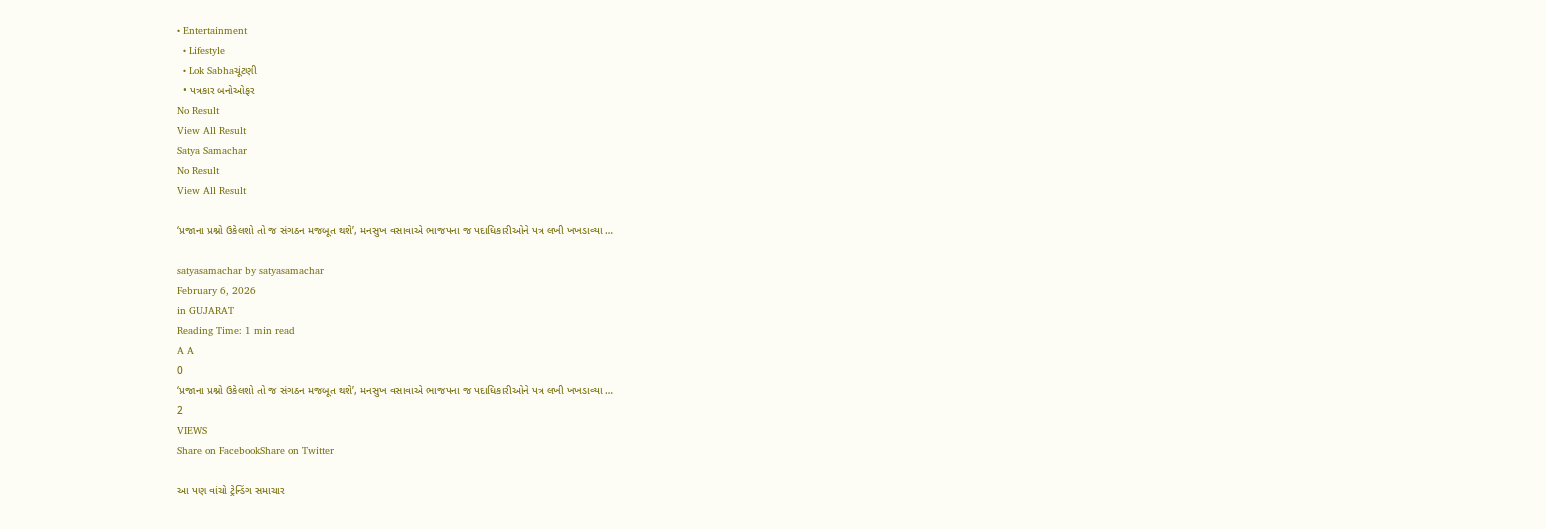• Entertainment
  • Lifestyle
  • Lok Sabhaચૂંટણી
  • પત્રકાર બનોઓફર
No Result
View All Result
Satya Samachar
No Result
View All Result

‘પ્રજાના પ્રશ્નો ઉકેલશો તો જ સંગઠન મજબૂત થશે’, મનસુખ વસાવાએ ભાજપના જ પદાધિકારીઓને પત્ર લખી ખખડાવ્યા …

satyasamachar by satyasamachar
February 6, 2026
in GUJARAT
Reading Time: 1 min read
A A
0
‘પ્રજાના પ્રશ્નો ઉકેલશો તો જ સંગઠન મજબૂત થશે’, મનસુખ વસાવાએ ભાજપના જ પદાધિકારીઓને પત્ર લખી ખખડાવ્યા …
2
VIEWS
Share on FacebookShare on Twitter

આ પણ વાંચો ટ્રેન્ડિંગ સમાચાર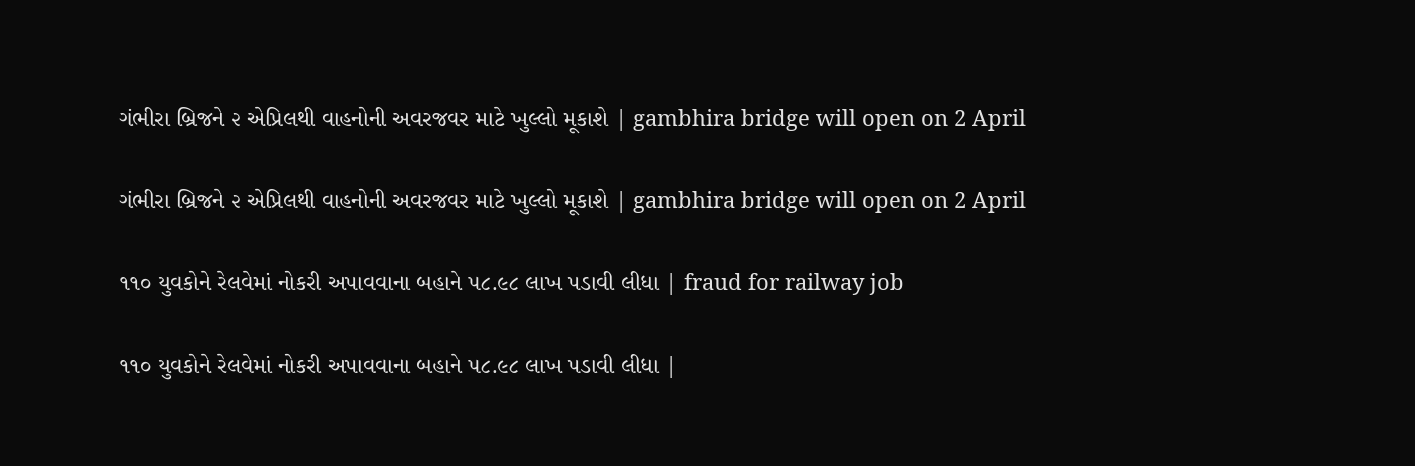ગંભીરા બ્રિજને ૨ એપ્રિલથી વાહનોની અવરજવર માટે ખુલ્લો મૂકાશે | gambhira bridge will open on 2 April

ગંભીરા બ્રિજને ૨ એપ્રિલથી વાહનોની અવરજવર માટે ખુલ્લો મૂકાશે | gambhira bridge will open on 2 April

૧૧૦ યુવકોને રેલવેમાં નોકરી અપાવવાના બહાને ૫૮.૯૮ લાખ પડાવી લીધા | fraud for railway job

૧૧૦ યુવકોને રેલવેમાં નોકરી અપાવવાના બહાને ૫૮.૯૮ લાખ પડાવી લીધા |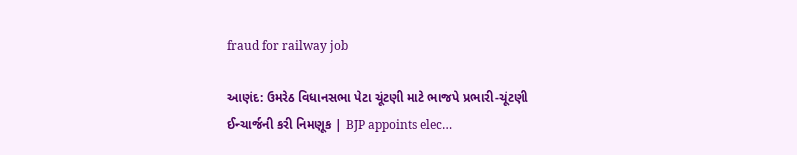fraud for railway job

આણંદ: ઉમરેઠ વિધાનસભા પેટા ચૂંટણી માટે ભાજપે પ્રભારી-ચૂંટણી ઈન્ચાર્જની કરી નિમણૂક | BJP appoints elec…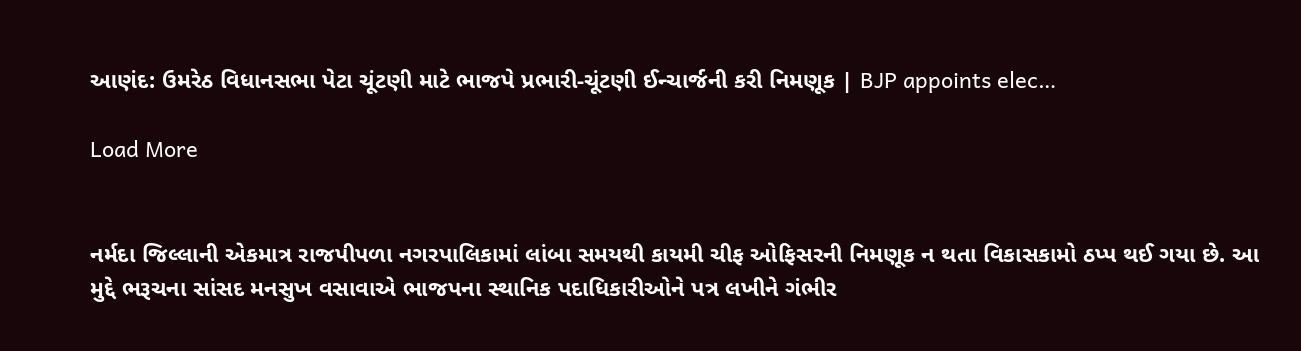આણંદ: ઉમરેઠ વિધાનસભા પેટા ચૂંટણી માટે ભાજપે પ્રભારી-ચૂંટણી ઈન્ચાર્જની કરી નિમણૂક | BJP appoints elec…

Load More


નર્મદા જિલ્લાની એકમાત્ર રાજપીપળા નગરપાલિકામાં લાંબા સમયથી કાયમી ચીફ ઓફિસરની નિમણૂક ન થતા વિકાસકામો ઠપ્પ થઈ ગયા છે. આ મુદ્દે ભરૂચના સાંસદ મનસુખ વસાવાએ ભાજપના સ્થાનિક પદાધિકારીઓને પત્ર લખીને ગંભીર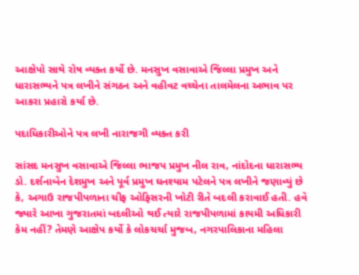આક્ષેપો સાથે રોષ વ્યક્ત કર્યો છે. મનસુખ વસાવાએ જિલ્લા પ્રમુખ અને ધારાસભ્યને પત્ર લખીને સંગઠન અને વહીવટ વચ્ચેના તાલમેલના અભાવ પર આકરા પ્રહારો કર્યા છે.

પદાધિકારીઓને પત્ર લખી નારાજગી વ્યક્ત કરી

સાંસદ મનસુખ વસાવાએ જિલ્લા ભાજપ પ્રમુખ નીલ રાવ, નાંદોદના ધારાસભ્ય ડો. દર્શનાબેન દેશમુખ અને પૂર્વ પ્રમુખ ઘનશ્યામ પટેલને પત્ર લખીને જણાવ્યું છે કે, અગાઉ રાજપીપળાના ચીફ ઓફિસરની ખોટી રીતે બદલી કરાવાઈ હતી. હવે જ્યારે આખા ગુજરાતમાં બદલીઓ થઈ ત્યારે રાજપીપળામાં કાયમી અધિકારી કેમ નહીં? તેમણે આક્ષેપ કર્યો કે લોકચર્ચા મુજબ, નગરપાલિકાના મહિલા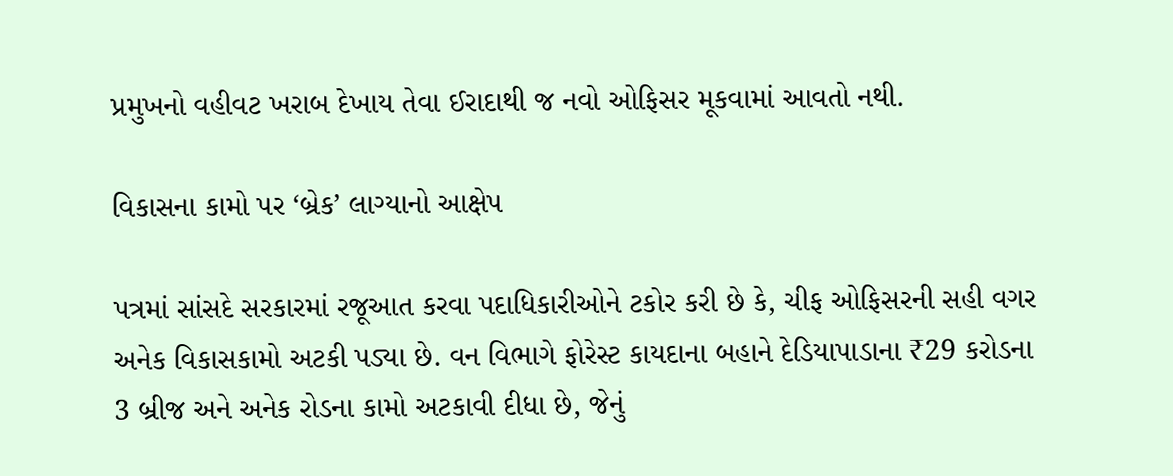પ્રમુખનો વહીવટ ખરાબ દેખાય તેવા ઈરાદાથી જ નવો ઓફિસર મૂકવામાં આવતો નથી.

વિકાસના કામો પર ‘બ્રેક’ લાગ્યાનો આક્ષેપ

પત્રમાં સાંસદે સરકારમાં રજૂઆત કરવા પદાધિકારીઓને ટકોર કરી છે કે, ચીફ ઓફિસરની સહી વગર અનેક વિકાસકામો અટકી પડ્યા છે. વન વિભાગે ફોરેસ્ટ કાયદાના બહાને દેડિયાપાડાના ₹29 કરોડના 3 બ્રીજ અને અનેક રોડના કામો અટકાવી દીધા છે, જેનું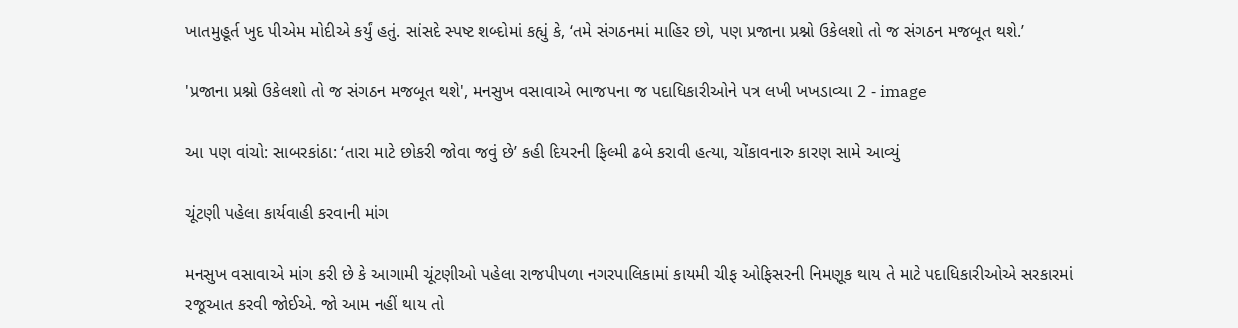ખાતમુહૂર્ત ખુદ પીએમ મોદીએ કર્યું હતું. સાંસદે સ્પષ્ટ શબ્દોમાં કહ્યું કે, ‘તમે સંગઠનમાં માહિર છો, પણ પ્રજાના પ્રશ્નો ઉકેલશો તો જ સંગઠન મજબૂત થશે.’

'પ્રજાના પ્રશ્નો ઉકેલશો તો જ સંગઠન મજબૂત થશે', મનસુખ વસાવાએ ભાજપના જ પદાધિકારીઓને પત્ર લખી ખખડાવ્યા 2 - image

આ પણ વાંચો: સાબરકાંઠા: ‘તારા માટે છોકરી જોવા જવું છે’ કહી દિયરની ફિલ્મી ઢબે કરાવી હત્યા, ચોંકાવનારુ કારણ સામે આવ્યું

ચૂંટણી પહેલા કાર્યવાહી કરવાની માંગ

મનસુખ વસાવાએ માંગ કરી છે કે આગામી ચૂંટણીઓ પહેલા રાજપીપળા નગરપાલિકામાં કાયમી ચીફ ઓફિસરની નિમણૂક થાય તે માટે પદાધિકારીઓએ સરકારમાં રજૂઆત કરવી જોઈએ. જો આમ નહીં થાય તો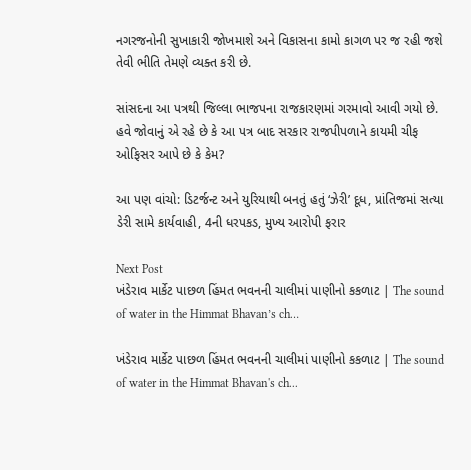નગરજનોની સુખાકારી જોખમાશે અને વિકાસના કામો કાગળ પર જ રહી જશે તેવી ભીતિ તેમણે વ્યક્ત કરી છે.

સાંસદના આ પત્રથી જિલ્લા ભાજપના રાજકારણમાં ગરમાવો આવી ગયો છે. હવે જોવાનું એ રહે છે કે આ પત્ર બાદ સરકાર રાજપીપળાને કાયમી ચીફ ઓફિસર આપે છે કે કેમ?

આ પણ વાંચો: ડિટર્જન્ટ અને યુરિયાથી બનતું હતું ‘ઝેરી’ દૂધ, પ્રાંતિજમાં સત્યા ડેરી સામે કાર્યવાહી, 4ની ધરપકડ, મુખ્ય આરોપી ફરાર

Next Post
ખંડેરાવ માર્કેટ પાછળ હિંમત ભવનની ચાલીમાં પાણીનો કકળાટ | The sound of water in the Himmat Bhavan’s ch…

ખંડેરાવ માર્કેટ પાછળ હિંમત ભવનની ચાલીમાં પાણીનો કકળાટ | The sound of water in the Himmat Bhavan's ch...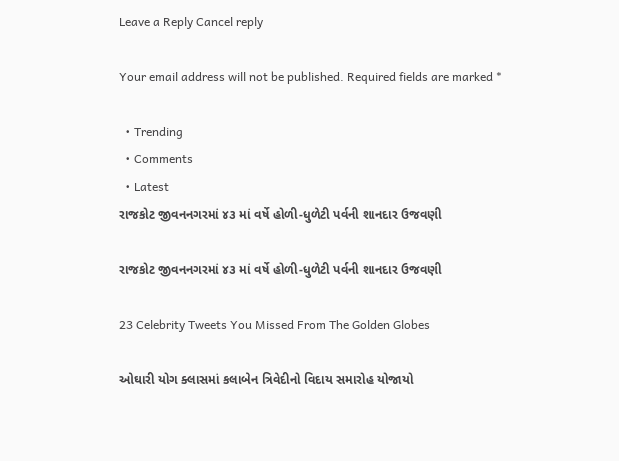Leave a Reply Cancel reply

Your email address will not be published. Required fields are marked *

  • Trending
  • Comments
  • Latest
રાજકોટ જીવનનગરમાં ૪૩ માં વર્ષે હોળી-ધુળેટી પર્વની શાનદાર ઉજવણી

રાજકોટ જીવનનગરમાં ૪૩ માં વર્ષે હોળી-ધુળેટી પર્વની શાનદાર ઉજવણી

23 Celebrity Tweets You Missed From The Golden Globes

ઓઘારી યોગ ક્લાસમાં કલાબેન ત્રિવેદીનો વિદાય સમારોહ યોજાયો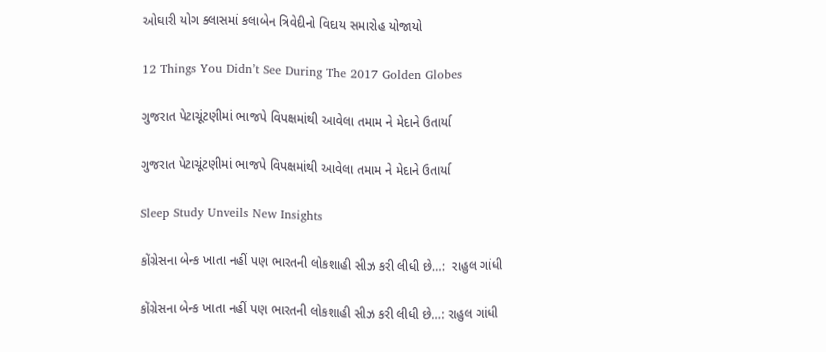ઓઘારી યોગ ક્લાસમાં કલાબેન ત્રિવેદીનો વિદાય સમારોહ યોજાયો

12 Things You Didn’t See During The 2017 Golden Globes

ગુજરાત પેટાચૂંટણીમાં ભાજપે વિપક્ષમાંથી આવેલા તમામ ને મેદાને ઉતાર્યા

ગુજરાત પેટાચૂંટણીમાં ભાજપે વિપક્ષમાંથી આવેલા તમામ ને મેદાને ઉતાર્યા

Sleep Study Unveils New Insights

કોંગ્રેસના બેન્ક ખાતા નહીં પણ ભારતની લોકશાહી સીઝ કરી લીધી છે…:  રાહુલ ગાંધી

કોંગ્રેસના બેન્ક ખાતા નહીં પણ ભારતની લોકશાહી સીઝ કરી લીધી છે…: રાહુલ ગાંધી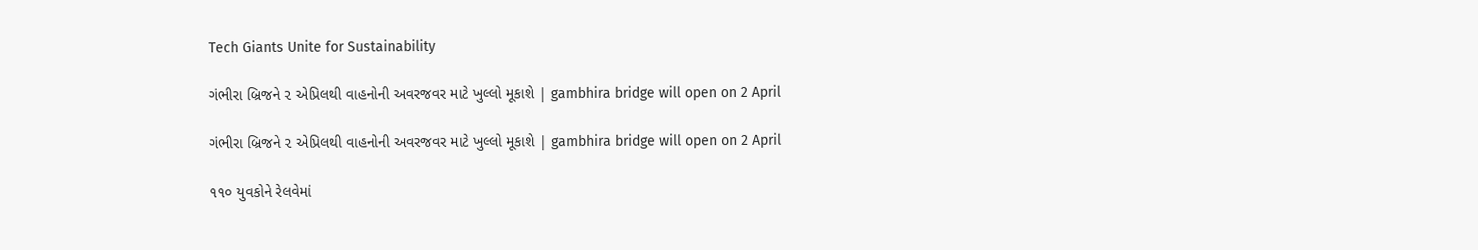Tech Giants Unite for Sustainability

ગંભીરા બ્રિજને ૨ એપ્રિલથી વાહનોની અવરજવર માટે ખુલ્લો મૂકાશે | gambhira bridge will open on 2 April

ગંભીરા બ્રિજને ૨ એપ્રિલથી વાહનોની અવરજવર માટે ખુલ્લો મૂકાશે | gambhira bridge will open on 2 April

૧૧૦ યુવકોને રેલવેમાં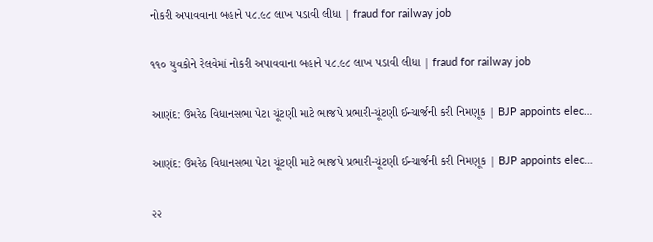નોકરી અપાવવાના બહાને ૫૮.૯૮ લાખ પડાવી લીધા | fraud for railway job

૧૧૦ યુવકોને રેલવેમાં નોકરી અપાવવાના બહાને ૫૮.૯૮ લાખ પડાવી લીધા | fraud for railway job

આણંદ: ઉમરેઠ વિધાનસભા પેટા ચૂંટણી માટે ભાજપે પ્રભારી-ચૂંટણી ઈન્ચાર્જની કરી નિમણૂક | BJP appoints elec…

આણંદ: ઉમરેઠ વિધાનસભા પેટા ચૂંટણી માટે ભાજપે પ્રભારી-ચૂંટણી ઈન્ચાર્જની કરી નિમણૂક | BJP appoints elec…

૨૨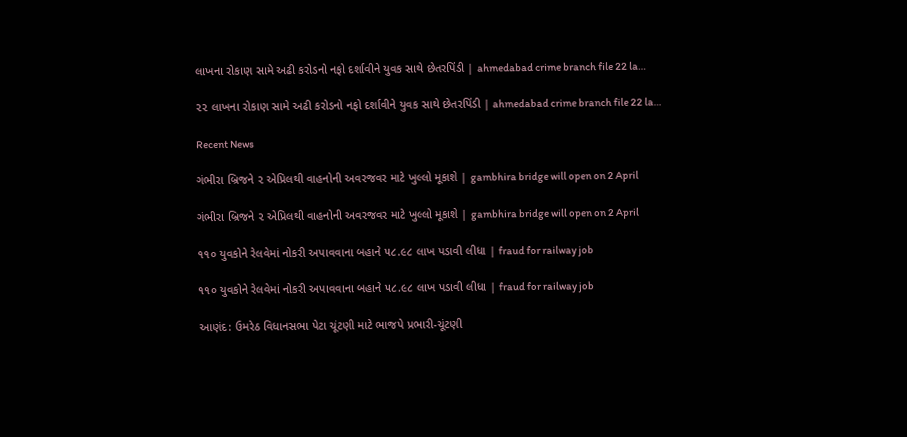લાખના રોકાણ સામે અઢી કરોડનો નફો દર્શાવીને યુવક સાથે છેતરપિંડી | ahmedabad crime branch file 22 la…

૨૨ લાખના રોકાણ સામે અઢી કરોડનો નફો દર્શાવીને યુવક સાથે છેતરપિંડી | ahmedabad crime branch file 22 la…

Recent News

ગંભીરા બ્રિજને ૨ એપ્રિલથી વાહનોની અવરજવર માટે ખુલ્લો મૂકાશે | gambhira bridge will open on 2 April

ગંભીરા બ્રિજને ૨ એપ્રિલથી વાહનોની અવરજવર માટે ખુલ્લો મૂકાશે | gambhira bridge will open on 2 April

૧૧૦ યુવકોને રેલવેમાં નોકરી અપાવવાના બહાને ૫૮.૯૮ લાખ પડાવી લીધા | fraud for railway job

૧૧૦ યુવકોને રેલવેમાં નોકરી અપાવવાના બહાને ૫૮.૯૮ લાખ પડાવી લીધા | fraud for railway job

આણંદ: ઉમરેઠ વિધાનસભા પેટા ચૂંટણી માટે ભાજપે પ્રભારી-ચૂંટણી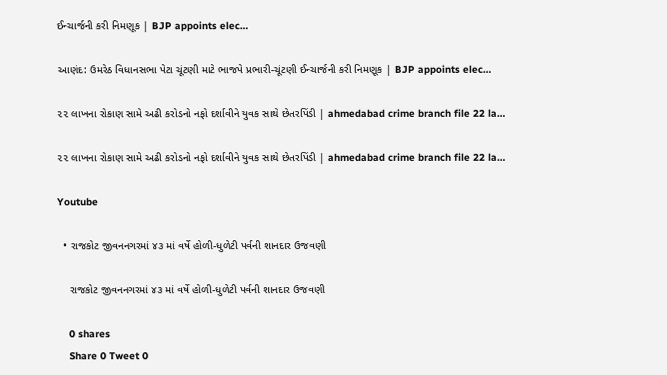ઈન્ચાર્જની કરી નિમણૂક | BJP appoints elec…

આણંદ: ઉમરેઠ વિધાનસભા પેટા ચૂંટણી માટે ભાજપે પ્રભારી-ચૂંટણી ઈન્ચાર્જની કરી નિમણૂક | BJP appoints elec…

૨૨ લાખના રોકાણ સામે અઢી કરોડનો નફો દર્શાવીને યુવક સાથે છેતરપિંડી | ahmedabad crime branch file 22 la…

૨૨ લાખના રોકાણ સામે અઢી કરોડનો નફો દર્શાવીને યુવક સાથે છેતરપિંડી | ahmedabad crime branch file 22 la…

Youtube

  • રાજકોટ જીવનનગરમાં ૪૩ માં વર્ષે હોળી-ધુળેટી પર્વની શાનદાર ઉજવણી

    રાજકોટ જીવનનગરમાં ૪૩ માં વર્ષે હોળી-ધુળેટી પર્વની શાનદાર ઉજવણી

    0 shares
    Share 0 Tweet 0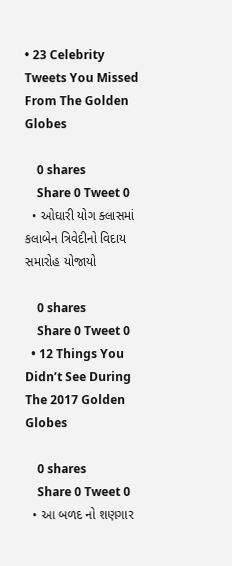• 23 Celebrity Tweets You Missed From The Golden Globes

    0 shares
    Share 0 Tweet 0
  • ઓઘારી યોગ ક્લાસમાં કલાબેન ત્રિવેદીનો વિદાય સમારોહ યોજાયો

    0 shares
    Share 0 Tweet 0
  • 12 Things You Didn’t See During The 2017 Golden Globes

    0 shares
    Share 0 Tweet 0
  • આ બળદ નો શણગાર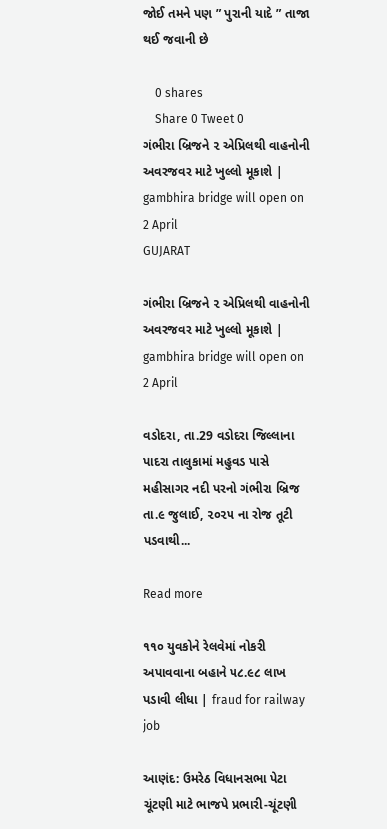જોઈ તમને પણ ” પુરાની યાદે ” તાજા થઈ જવાની છે

    0 shares
    Share 0 Tweet 0
ગંભીરા બ્રિજને ૨ એપ્રિલથી વાહનોની અવરજવર માટે ખુલ્લો મૂકાશે | gambhira bridge will open on 2 April
GUJARAT

ગંભીરા બ્રિજને ૨ એપ્રિલથી વાહનોની અવરજવર માટે ખુલ્લો મૂકાશે | gambhira bridge will open on 2 April

વડોદરા, તા.29 વડોદરા જિલ્લાના પાદરા તાલુકામાં મહુવડ પાસે મહીસાગર નદી પરનો ગંભીરા બ્રિજ તા.૯ જુલાઈ, ૨૦૨૫ ના રોજ તૂટી પડવાથી...

Read more

૧૧૦ યુવકોને રેલવેમાં નોકરી અપાવવાના બહાને ૫૮.૯૮ લાખ પડાવી લીધા | fraud for railway job

આણંદ: ઉમરેઠ વિધાનસભા પેટા ચૂંટણી માટે ભાજપે પ્રભારી-ચૂંટણી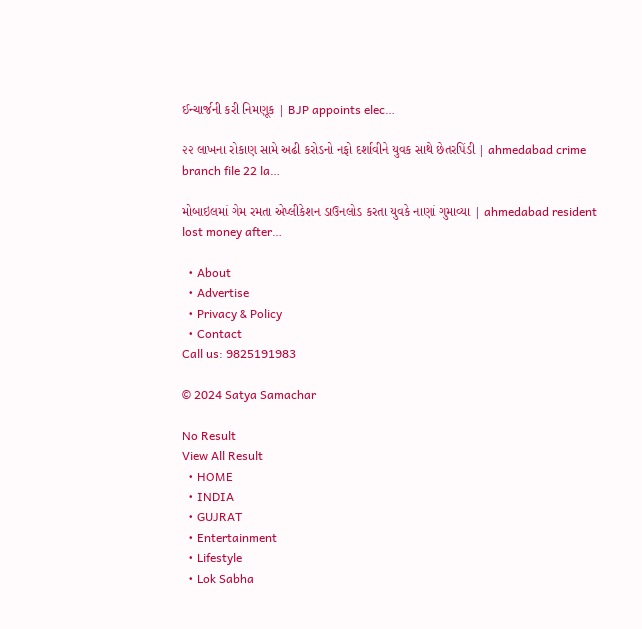ઈન્ચાર્જની કરી નિમણૂક | BJP appoints elec…

૨૨ લાખના રોકાણ સામે અઢી કરોડનો નફો દર્શાવીને યુવક સાથે છેતરપિંડી | ahmedabad crime branch file 22 la…

મોબાઇલમાં ગેમ રમતા એપ્લીકેશન ડાઉનલોડ કરતા યુવકે નાણાં ગુમાવ્યા | ahmedabad resident lost money after…

  • About
  • Advertise
  • Privacy & Policy
  • Contact
Call us: 9825191983

© 2024 Satya Samachar

No Result
View All Result
  • HOME
  • INDIA
  • GUJRAT
  • Entertainment
  • Lifestyle
  • Lok Sabha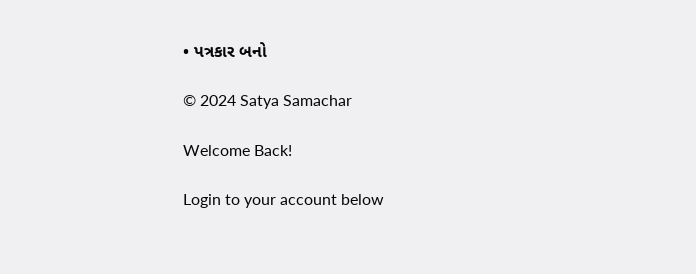• પત્રકાર બનો

© 2024 Satya Samachar

Welcome Back!

Login to your account below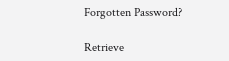Forgotten Password?

Retrieve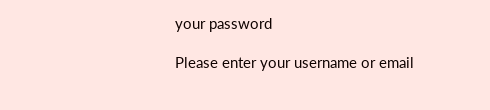your password

Please enter your username or email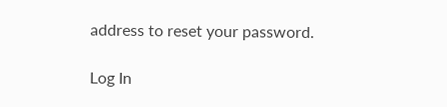address to reset your password.

Log In